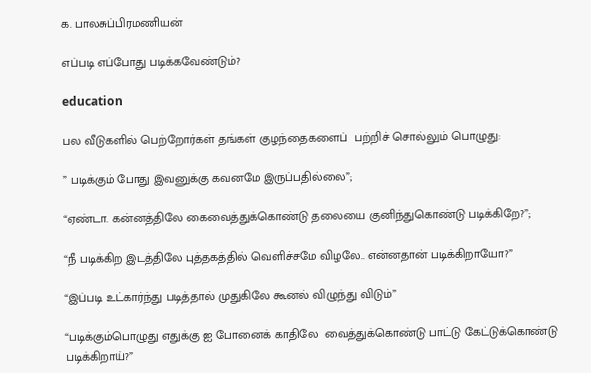க. பாலசுப்பிரமணியன்

எப்படி எப்போது படிக்கவேண்டும்?

education

பல வீடுகளில் பெற்றோர்கள் தங்கள் குழந்தைகளைப்  பற்றிச் சொல்லும் பொழுது:

” படிக்கும் போது இவனுக்கு கவனமே இருப்பதில்லை”;

“ஏண்டா. கன்னத்திலே கைவைத்துக்கொண்டு தலையை குனிந்துகொண்டு படிக்கிறே?”;

“நீ படிக்கிற இடத்திலே புத்தகத்தில் வெளிச்சமே விழலே.. என்னதான் படிக்கிறாயோ?”

“இப்படி உட்கார்ந்து படித்தால் முதுகிலே கூனல் விழுந்து விடும்”

“படிக்கும்பொழுது எதுக்கு ஐ போனைக் காதிலே  வைத்துக்கொண்டு பாட்டு கேட்டுக்கொண்டு படிக்கிறாய்?”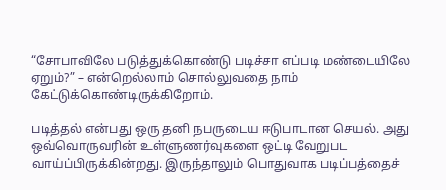“சோபாவிலே படுத்துக்கொண்டு படிச்சா எப்படி மண்டையிலே ஏறும்?” – என்றெல்லாம் சொல்லுவதை நாம் கேட்டுக்கொண்டிருக்கிறோம்.

படித்தல் என்பது ஒரு தனி நபருடைய ஈடுபாடான செயல். அது ஒவ்வொருவரின் உள்ளுணர்வுகளை ஒட்டி வேறுபட வாய்ப்பிருக்கின்றது. இருந்தாலும் பொதுவாக படிப்பத்தைச்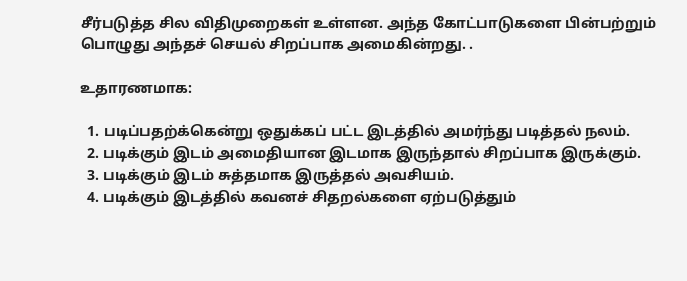சீர்படுத்த சில விதிமுறைகள் உள்ளன. அந்த கோட்பாடுகளை பின்பற்றும் பொழுது அந்தச் செயல் சிறப்பாக அமைகின்றது. .

உதாரணமாக:

  1. படிப்பதற்க்கென்று ஒதுக்கப் பட்ட இடத்தில் அமர்ந்து படித்தல் நலம்.
  2. படிக்கும் இடம் அமைதியான இடமாக இருந்தால் சிறப்பாக இருக்கும்.
  3. படிக்கும் இடம் சுத்தமாக இருத்தல் அவசியம்.
  4. படிக்கும் இடத்தில் கவனச் சிதறல்களை ஏற்படுத்தும்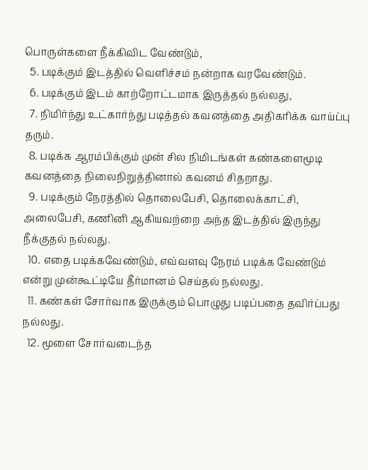பொருள்களை நீக்கிவிட வேண்டும்,
  5. படிக்கும் இடத்தில் வெளிச்சம் நன்றாக வரவேண்டும்.
  6. படிக்கும் இடம் காற்றோட்டமாக இருத்தல் நல்லது,
  7. நிமிர்ந்து உட்கார்ந்து படித்தல் கவனத்தை அதிகரிக்க வாய்ப்பு தரும்.
  8. படிக்க ஆரம்பிக்கும் முன் சில நிமிடங்கள் கண்களைமூடி கவனத்தை நிலைநிறுத்தினால் கவனம் சிதறாது.
  9. படிக்கும் நேரத்தில் தொலைபேசி, தொலைக்காட்சி, அலைபேசி, கணினி ஆகியவற்றை அந்த இடத்தில் இருந்து நீக்குதல் நல்லது.
  10. எதை படிக்கவேண்டும், எவ்வளவு நேரம் படிக்க வேண்டும் என்று முன்கூட்டியே தீர்மானம் செய்தல் நல்லது.
  11. கண்கள் சோர்வாக இருக்கும் பொழுது படிப்பதை தவிர்ப்பது நல்லது.
  12. மூளை சோர்வடைந்த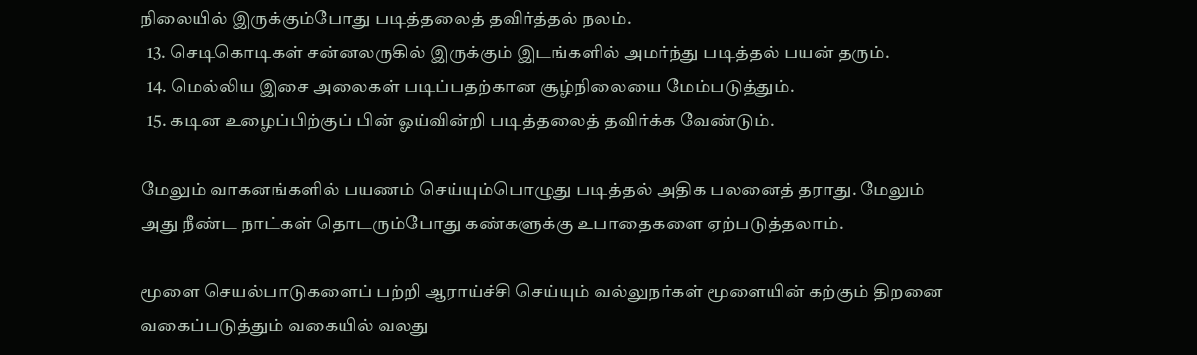நிலையில் இருக்கும்போது படித்தலைத் தவிர்த்தல் நலம்.
  13. செடிகொடிகள் சன்னலருகில் இருக்கும் இடங்களில் அமர்ந்து படித்தல் பயன் தரும்.
  14. மெல்லிய இசை அலைகள் படிப்பதற்கான சூழ்நிலையை மேம்படுத்தும்.
  15. கடின உழைப்பிற்குப் பின் ஓய்வின்றி படித்தலைத் தவிர்க்க வேண்டும்.

மேலும் வாகனங்களில் பயணம் செய்யும்பொழுது படித்தல் அதிக பலனைத் தராது. மேலும் அது நீண்ட நாட்கள் தொடரும்போது கண்களுக்கு உபாதைகளை ஏற்படுத்தலாம்.

மூளை செயல்பாடுகளைப் பற்றி ஆராய்ச்சி செய்யும் வல்லுநர்கள் மூளையின் கற்கும் திறனை வகைப்படுத்தும் வகையில் வலது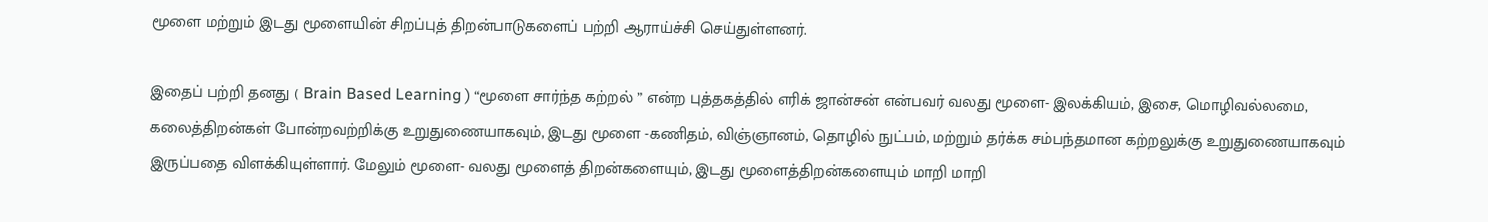மூளை மற்றும் இடது மூளையின் சிறப்புத் திறன்பாடுகளைப் பற்றி ஆராய்ச்சி செய்துள்ளனர்.

இதைப் பற்றி தனது ( Brain Based Learning ) “மூளை சார்ந்த கற்றல் ” என்ற புத்தகத்தில் எரிக் ஜான்சன் என்பவர் வலது மூளை- இலக்கியம், இசை, மொழிவல்லமை, கலைத்திறன்கள் போன்றவற்றிக்கு உறுதுணையாகவும், இடது மூளை -கணிதம், விஞ்ஞானம், தொழில் நுட்பம், மற்றும் தர்க்க சம்பந்தமான கற்றலுக்கு உறுதுணையாகவும் இருப்பதை விளக்கியுள்ளார். மேலும் மூளை- வலது மூளைத் திறன்களையும், இடது மூளைத்திறன்களையும் மாறி மாறி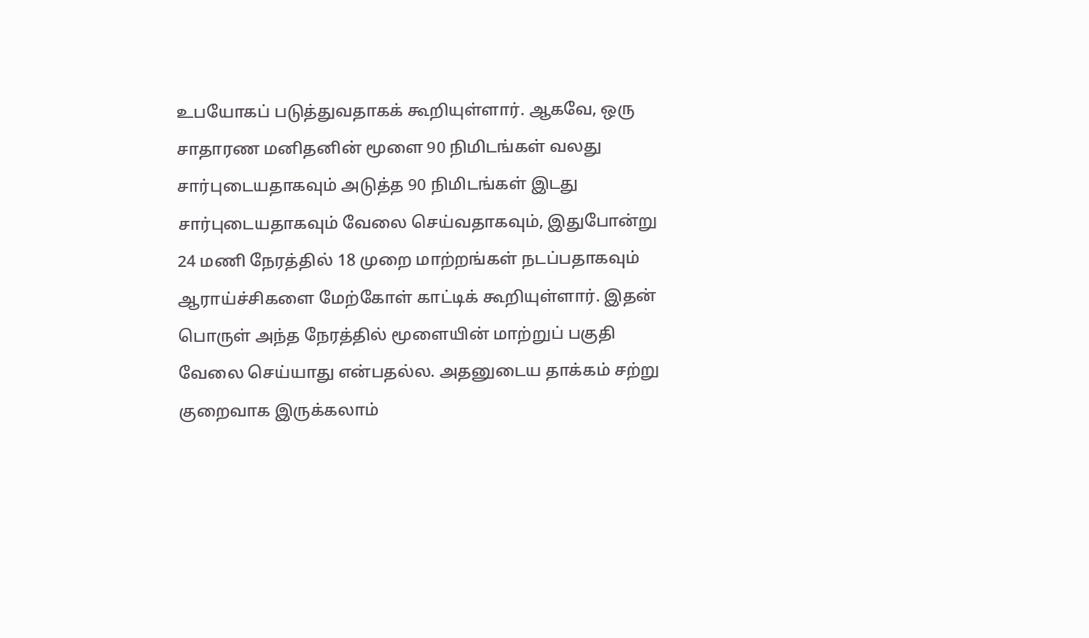உபயோகப் படுத்துவதாகக் கூறியுள்ளார். ஆகவே, ஒரு சாதாரண மனிதனின் மூளை 90 நிமிடங்கள் வலது சார்புடையதாகவும் அடுத்த 90 நிமிடங்கள் இடது சார்புடையதாகவும் வேலை செய்வதாகவும், இதுபோன்று  24 மணி நேரத்தில் 18 முறை மாற்றங்கள் நடப்பதாகவும் ஆராய்ச்சிகளை மேற்கோள் காட்டிக் கூறியுள்ளார். இதன் பொருள் அந்த நேரத்தில் மூளையின் மாற்றுப் பகுதி வேலை செய்யாது என்பதல்ல. அதனுடைய தாக்கம் சற்று குறைவாக இருக்கலாம்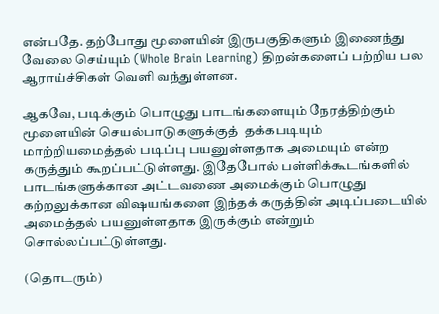என்பதே. தற்போது மூளையின் இருபகுதிகளும் இணைந்து வேலை செய்யும் (Whole Brain Learning) திறன்களைப் பற்றிய பல ஆராய்ச்சிகள் வெளி வந்துள்ளன.

ஆகவே, படிக்கும் பொழுது பாடங்களையும் நேரத்திற்கும் மூளையின் செயல்பாடுகளுக்குத்  தக்கபடியும் மாற்றியமைத்தல் படிப்பு பயனுள்ளதாக அமையும் என்ற கருத்தும் கூறப்பட்டுள்ளது. இதேபோல் பள்ளிக்கூடங்களில் பாடங்களுக்கான அட்டவணை அமைக்கும் பொழுது கற்றலுக்கான விஷயங்களை இந்தக் கருத்தின் அடிப்படையில் அமைத்தல் பயனுள்ளதாக இருக்கும் என்றும் சொல்லப்பட்டுள்ளது.

(தொடரும்)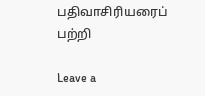பதிவாசிரியரைப் பற்றி

Leave a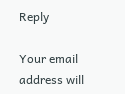Reply

Your email address will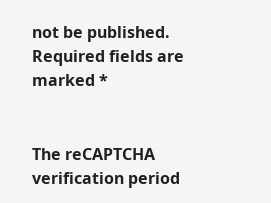not be published. Required fields are marked *


The reCAPTCHA verification period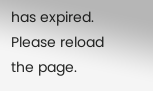has expired. Please reload the page.